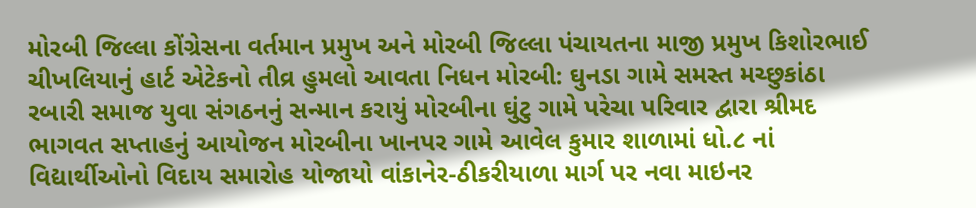મોરબી જિલ્લા કોંગ્રેસના વર્તમાન પ્રમુખ અને મોરબી જિલ્લા પંચાયતના માજી પ્રમુખ કિશોરભાઈ ચીખલિયાનું હાર્ટ એટેકનો તીવ્ર હુમલો આવતા નિધન મોરબી: ઘુનડા ગામે સમસ્ત મચ્છુકાંઠા રબારી સમાજ યુવા સંગઠનનું સન્માન કરાયું મોરબીના ઘુંટુ ગામે પરેચા પરિવાર દ્વારા શ્રીમદ ભાગવત સપ્તાહનું આયોજન મોરબીના ખાનપર ગામે આવેલ કુમાર શાળામાં ધો.૮ નાં વિદ્યાર્થીઓનો વિદાય સમારોહ યોજાયો વાંકાનેર-ઠીકરીયાળા માર્ગ પર નવા માઇનર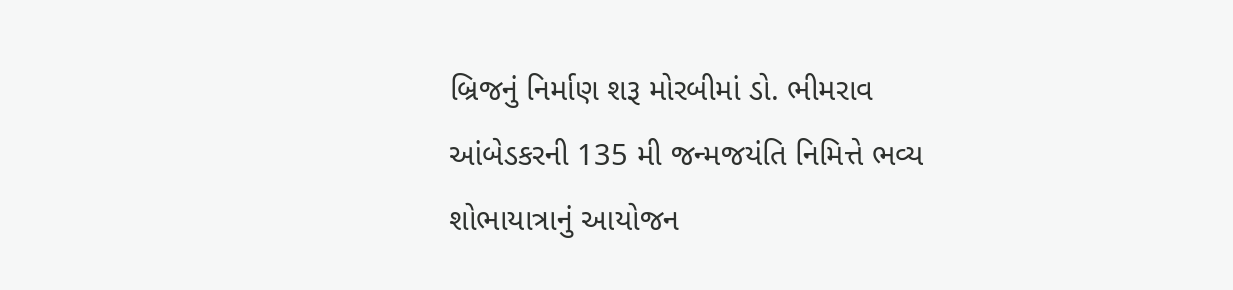બ્રિજનું નિર્માણ શરૂ મોરબીમાં ડો. ભીમરાવ આંબેડકરની 135 મી જન્મજયંતિ નિમિત્તે ભવ્ય શોભાયાત્રાનું આયોજન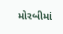મોરબીમાં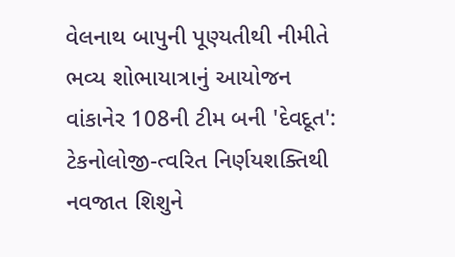વેલનાથ બાપુની પૂણ્યતીથી નીમીતે ભવ્ય શોભાયાત્રાનું આયોજન વાંકાનેર 108ની ટીમ બની 'દેવદૂત': ટેકનોલોજી-ત્વરિત નિર્ણયશક્તિથી નવજાત શિશુને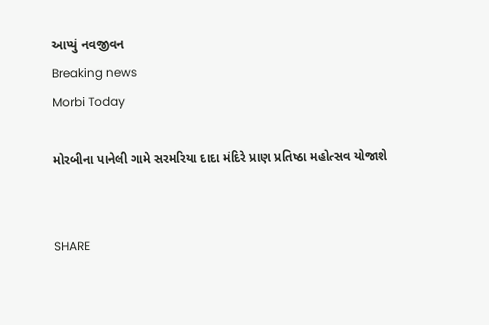આપ્યું નવજીવન
Breaking news
Morbi Today

મોરબીના પાનેલી ગામે સરમરિયા દાદા મંદિરે પ્રાણ પ્રતિષ્ઠા મહોત્સવ યોજાશે


SHARE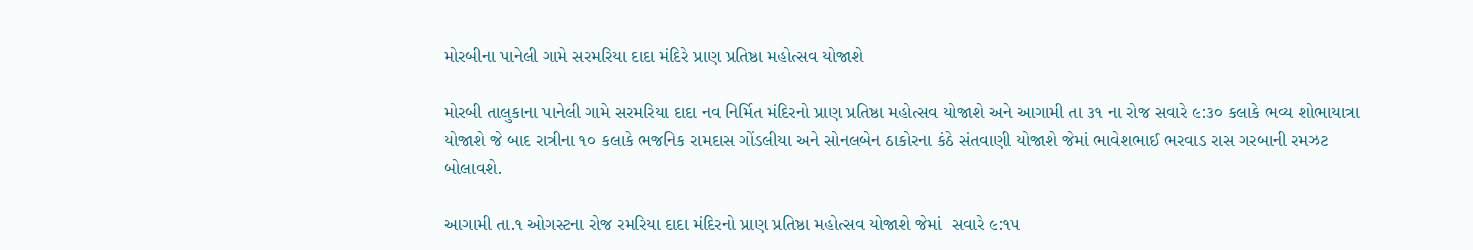મોરબીના પાનેલી ગામે સરમરિયા દાદા મંદિરે પ્રાણ પ્રતિષ્ઠા મહોત્સવ યોજાશે

મોરબી તાલુકાના પાનેલી ગામે સરમરિયા દાદા નવ નિર્મિત મંદિરનો પ્રાણ પ્રતિષ્ઠા મહોત્સવ યોજાશે અને આગામી તા ૩૧ ના રોજ સવારે ૯:૩૦ કલાકે ભવ્ય શોભાયાત્રા યોજાશે જે બાદ રાત્રીના ૧૦ કલાકે ભજનિક રામદાસ ગોંડલીયા અને સોનલબેન ઠાકોરના કંઠે સંતવાણી યોજાશે જેમાં ભાવેશભાઈ ભરવાડ રાસ ગરબાની રમઝટ બોલાવશે.

આગામી તા.૧ ઓગસ્ટના રોજ રમરિયા દાદા મંદિરનો પ્રાણ પ્રતિષ્ઠા મહોત્સવ યોજાશે જેમાં  સવારે ૯:૧૫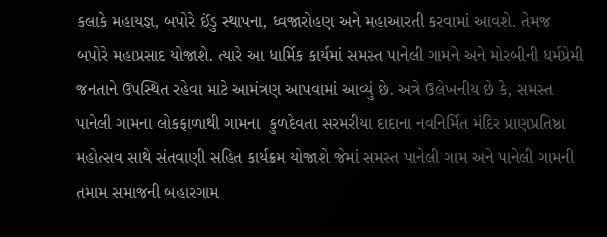કલાકે મહાયજ્ઞ, બપોરે ઈંડુ સ્થાપના, ધ્વજારોહણ અને મહાઆરતી કરવામાં આવશે. તેમજ બપોરે મહાપ્રસાદ યોજાશે. ત્યારે આ ધાર્મિક કાર્યમાં સમસ્ત પાનેલી ગામને અને મોરબીની ધર્મપ્રેમી જનતાને ઉપસ્થિત રહેવા માટે આમંત્રણ આપવામાં આવ્યું છે. અત્રે ઉલેખનીય છે કે, સમસ્ત પાનેલી ગામના લોકફાળાથી ગામના  કુળદેવતા સરમરીયા દાદાના નવનિર્મિત મંદિર પ્રાણપ્રતિષ્ઠા મહોત્સવ સાથે સંતવાણી સહિત કાર્યક્રમ યોજાશે જેમાં સમસ્ત પાનેલી ગામ અને પાનેલી ગામની તમામ સમાજની બહારગામ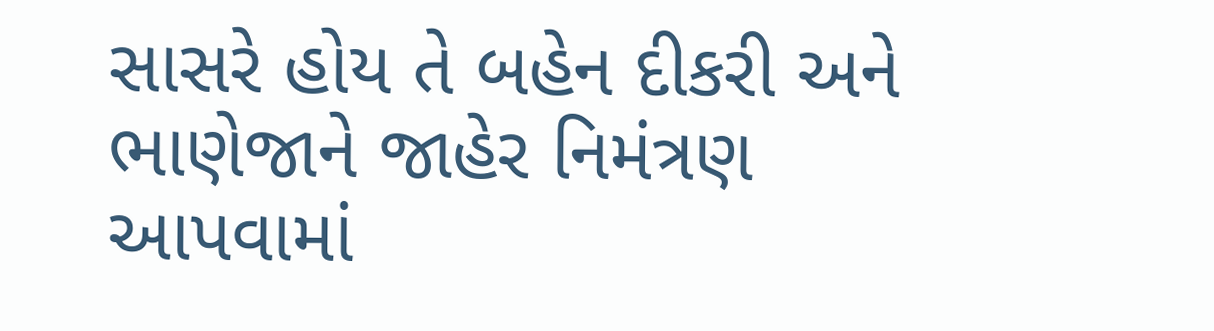સાસરે હોય તે બહેન દીકરી અને ભાણેજાને જાહેર નિમંત્રણ આપવામાં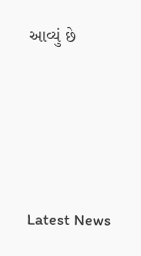આવ્યું છે






Latest News